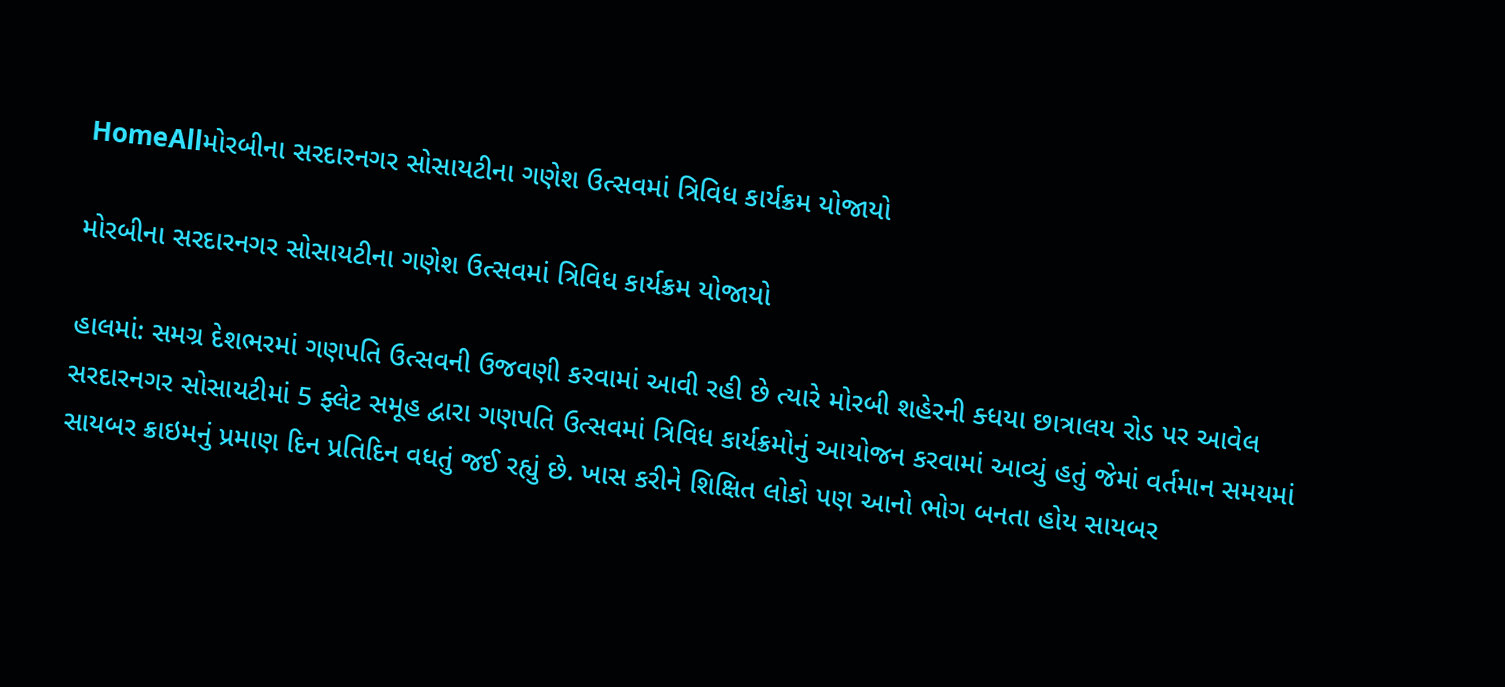HomeAllમોરબીના સરદારનગર સોસાયટીના ગણેશ ઉત્સવમાં ત્રિવિધ કાર્યક્રમ યોજાયો

મોરબીના સરદારનગર સોસાયટીના ગણેશ ઉત્સવમાં ત્રિવિધ કાર્યક્રમ યોજાયો

હાલમાં: સમગ્ર દેશભરમાં ગણપતિ ઉત્સવની ઉજવણી કરવામાં આવી રહી છે ત્યારે મોરબી શહેરની ક્ધયા છાત્રાલય રોડ પર આવેલ સરદારનગર સોસાયટીમાં 5 ફ્લેટ સમૂહ દ્વારા ગણપતિ ઉત્સવમાં ત્રિવિધ કાર્યક્રમોનું આયોજન કરવામાં આવ્યું હતું જેમાં વર્તમાન સમયમાં સાયબર ક્રાઇમનું પ્રમાણ દિન પ્રતિદિન વધતું જઈ રહ્યું છે. ખાસ કરીને શિક્ષિત લોકો પણ આનો ભોગ બનતા હોય સાયબર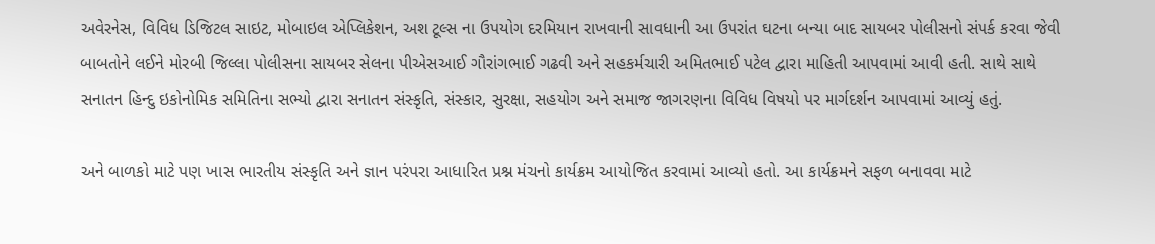અવેરનેસ, વિવિધ ડિજિટલ સાઇટ, મોબાઇલ એપ્લિકેશન, અશ ટૂલ્સ ના ઉપયોગ દરમિયાન રાખવાની સાવધાની આ ઉપરાંત ઘટના બન્યા બાદ સાયબર પોલીસનો સંપર્ક કરવા જેવી બાબતોને લઈને મોરબી જિલ્લા પોલીસના સાયબર સેલના પીએસઆઈ ગૌરાંગભાઈ ગઢવી અને સહકર્મચારી અમિતભાઈ પટેલ દ્વારા માહિતી આપવામાં આવી હતી. સાથે સાથે સનાતન હિન્દુ ઇકોનોમિક સમિતિના સભ્યો દ્વારા સનાતન સંસ્કૃતિ, સંસ્કાર, સુરક્ષા, સહયોગ અને સમાજ જાગરણના વિવિધ વિષયો પર માર્ગદર્શન આપવામાં આવ્યું હતું.

અને બાળકો માટે પણ ખાસ ભારતીય સંસ્કૃતિ અને જ્ઞાન પરંપરા આધારિત પ્રશ્ન મંચનો કાર્યક્રમ આયોજિત કરવામાં આવ્યો હતો. આ કાર્યક્રમને સફળ બનાવવા માટે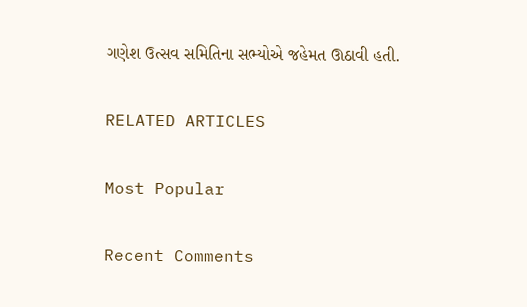ગણેશ ઉત્સવ સમિતિના સભ્યોએ જહેમત ઊઠાવી હતી.

RELATED ARTICLES

Most Popular

Recent Comments